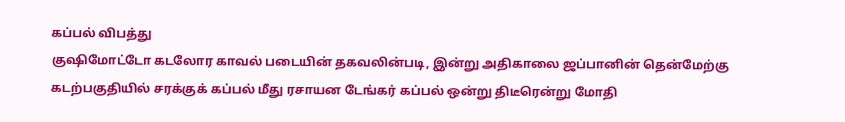கப்பல் விபத்து
குஷிமோட்டோ கடலோர காவல் படையின் தகவலின்படி, இன்று அதிகாலை ஜப்பானின் தென்மேற்கு கடற்பகுதியில் சரக்குக் கப்பல் மீது ரசாயன டேங்கர் கப்பல் ஒன்று திடீரென்று மோதி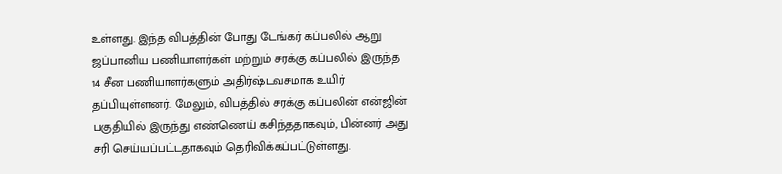உள்ளது. இந்த விபத்தின் போது டேங்கர் கப்பலில் ஆறு ஜப்பானிய பணியாளர்கள் மற்றும் சரக்கு கப்பலில் இருந்த 14 சீன பணியாளர்களும் அதிர்ஷ்டவசமாக உயிர் தப்பியுள்ளனர். மேலும், விபத்தில் சரக்கு கப்பலின் என்ஜின் பகுதியில் இருந்து எண்ணெய் கசிந்ததாகவும், பின்னர் அது சரி செய்யப்பட்டதாகவும் தெரிவிக்கப்பட்டுள்ளது.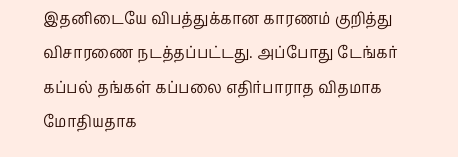இதனிடையே விபத்துக்கான காரணம் குறித்து விசாரணை நடத்தப்பட்டது. அப்போது டேங்கர் கப்பல் தங்கள் கப்பலை எதிர்பாராத விதமாக மோதியதாக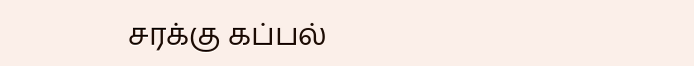சரக்கு கப்பல்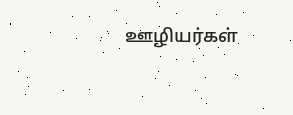ஊழியர்கள்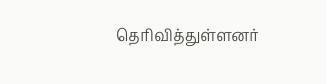தெரிவித்துள்ளனர்